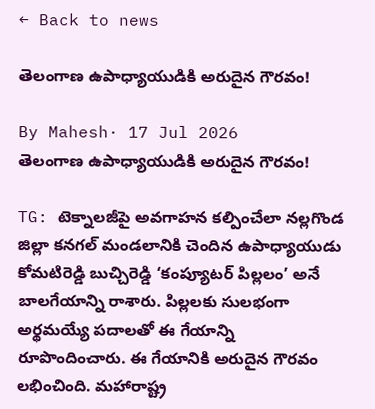← Back to news

తెలంగాణ ఉపాధ్యాయుడికి అరుదైన గౌరవం!

By Mahesh· 17 Jul 2026
తెలంగాణ ఉపాధ్యాయుడికి అరుదైన గౌరవం!

TG: టెక్నాలజీపై అవగాహన కల్పించేలా నల్లగొండ జిల్లా కనగల్ మండలానికి చెందిన ఉపాధ్యాయుడు కోమటిరెడ్డి బుచ్చిరెడ్డి ‘కంప్యూటర్ పిల్లలం’ అనే బాలగేయాన్ని రాశారు. పిల్లలకు సులభంగా అర్థమయ్యే పదాలతో ఈ గేయాన్ని రూపొందించారు. ఈ గేయానికి అరుదైన గౌరవం లభించింది. మహారాష్ట్ర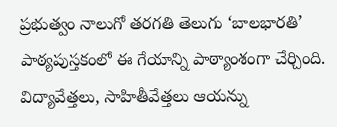ప్రభుత్వం నాలుగో తరగతి తెలుగు ‘బాలభారతి’ పాఠ్యపుస్తకంలో ఈ గేయాన్ని పాఠ్యాంశంగా చేర్చింది. విద్యావేత్తలు, సాహితీవేత్తలు ఆయన్ను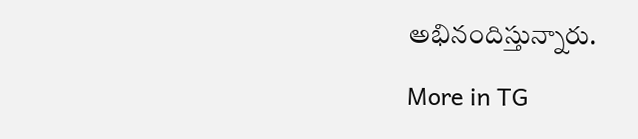అభినందిస్తున్నారు.

More in TG